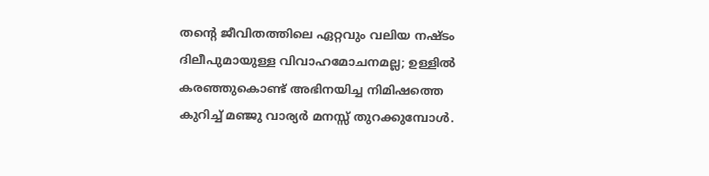തന്റെ ജീവിതത്തിലെ ഏറ്റവും വലിയ നഷ്ടം ദിലീപുമായുള്ള വിവാഹമോചനമല്ല; ഉള്ളിൽ കരഞ്ഞുകൊണ്ട് അഭിനയിച്ച നിമിഷത്തെ കുറിച്ച് മഞ്ജു വാര്യർ മനസ്സ് തുറക്കുമ്പോൾ.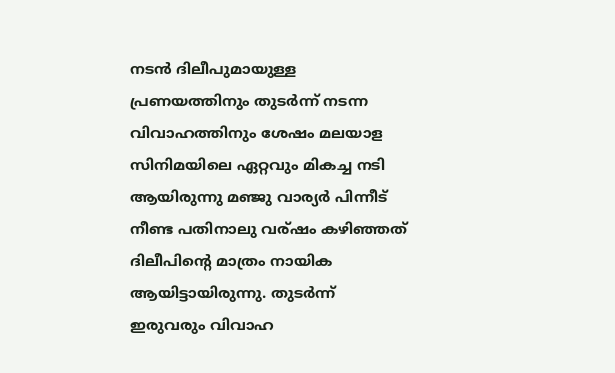നടൻ ദിലീപുമായുള്ള പ്രണയത്തിനും തുടർന്ന് നടന്ന വിവാഹത്തിനും ശേഷം മലയാള സിനിമയിലെ ഏറ്റവും മികച്ച നടി ആയിരുന്നു മഞ്ജു വാര്യർ പിന്നീട് നീണ്ട പതിനാലു വര്ഷം കഴിഞ്ഞത് ദിലീപിന്റെ മാത്രം നായിക ആയിട്ടായിരുന്നു. തുടർന്ന് ഇരുവരും വിവാഹ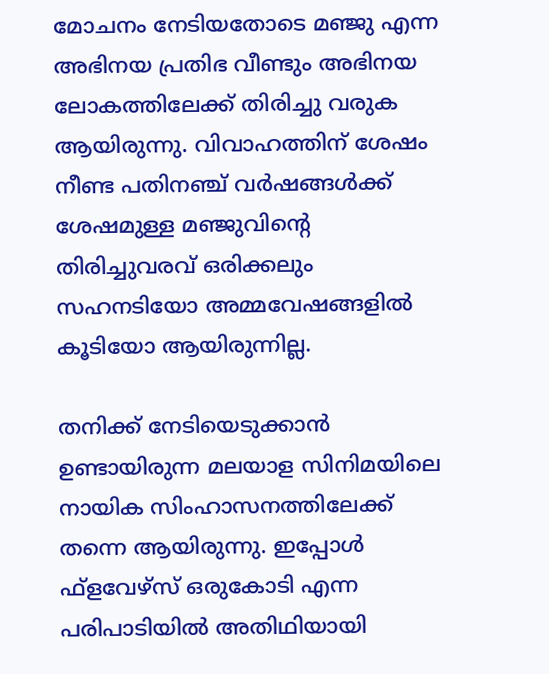മോചനം നേടിയതോടെ മഞ്ജു എന്ന അഭിനയ പ്രതിഭ വീണ്ടും അഭിനയ ലോകത്തിലേക്ക് തിരിച്ചു വരുക ആയിരുന്നു. വിവാഹത്തിന് ശേഷം നീണ്ട പതിനഞ്ച് വർഷങ്ങൾക്ക് ശേഷമുള്ള മഞ്ജുവിന്റെ തിരിച്ചുവരവ് ഒരിക്കലും സഹനടിയോ അമ്മവേഷങ്ങളിൽ കൂടിയോ ആയിരുന്നില്ല.

തനിക്ക് നേടിയെടുക്കാൻ ഉണ്ടായിരുന്ന മലയാള സിനിമയിലെ നായിക സിംഹാസനത്തിലേക്ക് തന്നെ ആയിരുന്നു. ഇപ്പോൾ ഫ്‌ളവേഴ്‌സ് ഒരുകോടി എന്ന പരിപാടിയിൽ അതിഥിയായി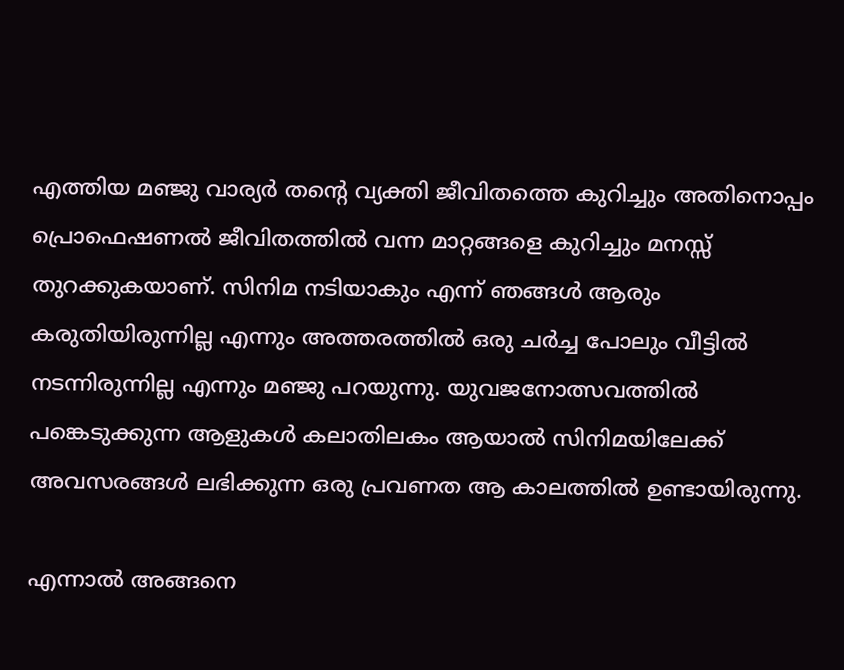എത്തിയ മഞ്ജു വാര്യർ തന്റെ വ്യക്തി ജീവിതത്തെ കുറിച്ചും അതിനൊപ്പം പ്രൊഫെഷണൽ ജീവിതത്തിൽ വന്ന മാറ്റങ്ങളെ കുറിച്ചും മനസ്സ് തുറക്കുകയാണ്. സിനിമ നടിയാകും എന്ന് ഞങ്ങൾ ആരും കരുതിയിരുന്നില്ല എന്നും അത്തരത്തിൽ ഒരു ചർച്ച പോലും വീട്ടിൽ നടന്നിരുന്നില്ല എന്നും മഞ്ജു പറയുന്നു. യുവജനോത്സവത്തിൽ പങ്കെടുക്കുന്ന ആളുകൾ കലാതിലകം ആയാൽ സിനിമയിലേക്ക് അവസരങ്ങൾ ലഭിക്കുന്ന ഒരു പ്രവണത ആ കാലത്തിൽ ഉണ്ടായിരുന്നു.

എന്നാൽ അങ്ങനെ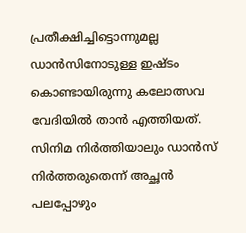പ്രതീക്ഷിച്ചിട്ടൊന്നുമല്ല ഡാൻസിനോടുള്ള ഇഷ്ടം കൊണ്ടായിരുന്നു കലോത്സവ വേദിയിൽ താൻ എത്തിയത്. സിനിമ നിർത്തിയാലും ഡാൻസ് നിർത്തരുതെന്ന് അച്ഛൻ പലപ്പോഴും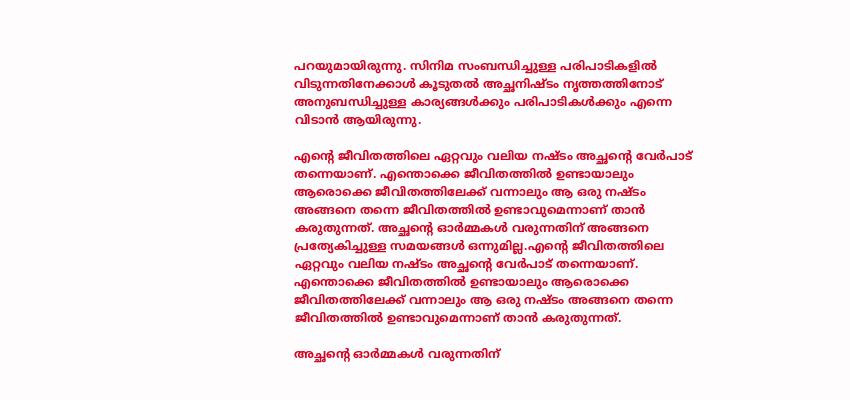പറയുമായിരുന്നു. സിനിമ സംബന്ധിച്ചുള്ള പരിപാടികളിൽ വിടുന്നതിനേക്കാൾ കൂടുതൽ അച്ഛനിഷ്ടം നൃത്തത്തിനോട് അനുബന്ധിച്ചുള്ള കാര്യങ്ങൾക്കും പരിപാടികൾക്കും എന്നെ വിടാൻ ആയിരുന്നു.

എന്റെ ജീവിതത്തിലെ ഏറ്റവും വലിയ നഷ്ടം അച്ഛന്റെ വേർപാട് തന്നെയാണ്. എന്തൊക്കെ ജീവിതത്തിൽ ഉണ്ടായാലും ആരൊക്കെ ജീവിതത്തിലേക്ക് വന്നാലും ആ ഒരു നഷ്ടം അങ്ങനെ തന്നെ ജീവിതത്തിൽ ഉണ്ടാവുമെന്നാണ് താൻ കരുതുന്നത്. അച്ഛന്റെ ഓർമ്മകൾ വരുന്നതിന് അങ്ങനെ പ്രത്യേകിച്ചുള്ള സമയങ്ങൾ ഒന്നുമില്ല.എന്റെ ജീവിതത്തിലെ ഏറ്റവും വലിയ നഷ്ടം അച്ഛന്റെ വേർപാട് തന്നെയാണ്. എന്തൊക്കെ ജീവിതത്തിൽ ഉണ്ടായാലും ആരൊക്കെ ജീവിതത്തിലേക്ക് വന്നാലും ആ ഒരു നഷ്ടം അങ്ങനെ തന്നെ ജീവിതത്തിൽ ഉണ്ടാവുമെന്നാണ് താൻ കരുതുന്നത്.

അച്ഛന്റെ ഓർമ്മകൾ വരുന്നതിന്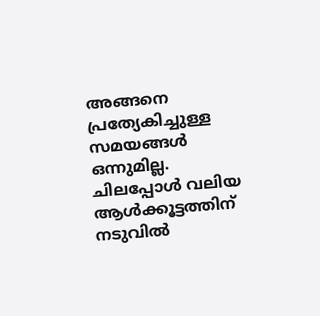അങ്ങനെ പ്രത്യേകിച്ചുള്ള സമയങ്ങൾ ഒന്നുമില്ല. ചിലപ്പോൾ വലിയ ആൾക്കൂട്ടത്തിന് നടുവിൽ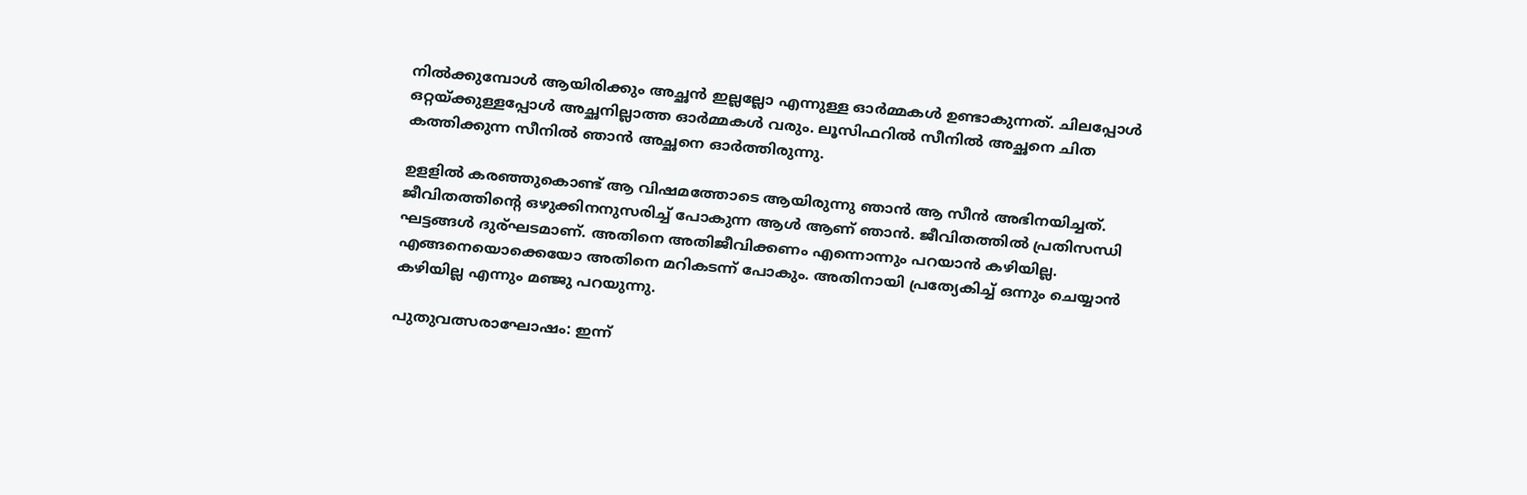നിൽക്കുമ്പോൾ ആയിരിക്കും അച്ഛൻ ഇല്ലല്ലോ എന്നുള്ള ഓർമ്മകൾ ഉണ്ടാകുന്നത്. ചിലപ്പോൾ ഒറ്റയ്ക്കുള്ളപ്പോൾ അച്ഛനില്ലാത്ത ഓർമ്മകൾ വരും. ലൂസിഫറിൽ സീനിൽ അച്ഛനെ ചിത കത്തിക്കുന്ന സീനിൽ ഞാൻ അച്ഛനെ ഓർത്തിരുന്നു.

ഉളളിൽ കരഞ്ഞുകൊണ്ട് ആ വിഷമത്തോടെ ആയിരുന്നു ഞാൻ ആ സീൻ അഭിനയിച്ചത്. ജീവിതത്തിന്റെ ഒഴുക്കിനനുസരിച്ച് പോകുന്ന ആൾ ആണ് ഞാൻ. ജീവിതത്തിൽ പ്രതിസന്ധി ഘട്ടങ്ങൾ ദുര്ഘടമാണ്. അതിനെ അതിജീവിക്കണം എന്നൊന്നും പറയാൻ കഴിയില്ല. എങ്ങനെയൊക്കെയോ അതിനെ മറികടന്ന് പോകും. അതിനായി പ്രത്യേകിച്ച് ഒന്നും ചെയ്യാൻ കഴിയില്ല എന്നും മഞ്ജു പറയുന്നു.

പുതുവത്സരാഘോഷം: ഇന്ന്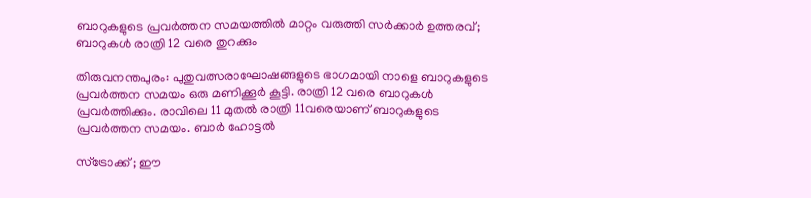ബാറുകളുടെ പ്രവർത്തന സമയത്തിൽ മാറ്റം വരുത്തി സർക്കാർ ഉത്തരവ്; ബാറുകൾ രാത്രി 12 വരെ തുറക്കും

തിരുവനന്തപുരം: പുതുവത്സരാഘോഷങ്ങളുടെ ഭാഗമായി നാളെ ബാറുകളുടെ പ്രവർത്തന സമയം ഒരു മണിക്കൂർ‍ കൂട്ടി. രാത്രി 12 വരെ ബാറുകള്‍ പ്രവർത്തിക്കും. രാവിലെ 11 മുതൽ രാത്രി 11വരെയാണ് ബാറുകളുടെ പ്രവർത്തന സമയം. ബാർ ഹോട്ടൽ

സ്ട്രോക്ക് ; ഈ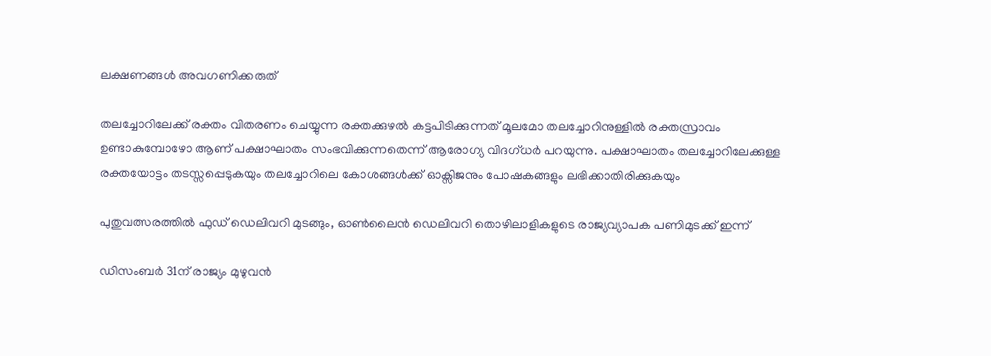ലക്ഷണങ്ങൾ അവഗണിക്കരുത്

തലച്ചോറിലേക്ക് രക്തം വിതരണം ചെയ്യുന്ന രക്തക്കുഴൽ കട്ടപിടിക്കുന്നത് മൂലമോ തലച്ചോറിനുള്ളിൽ രക്തസ്രാവം ഉണ്ടാകുമ്പോഴോ ആണ് പക്ഷാഘാതം സംഭവിക്കുന്നതെന്ന് ആരോഗ്യ വിദഗ്ധർ പറയുന്നു. പക്ഷാഘാതം തലച്ചോറിലേക്കുള്ള രക്തയോട്ടം തടസ്സപ്പെടുകയും തലച്ചോറിലെ കോശങ്ങൾക്ക് ഓക്സിജനും പോഷകങ്ങളും ലഭിക്കാതിരിക്കുകയും

പുതുവത്സരത്തിൽ ഫുഡ് ഡെലിവറി മുടങ്ങും, ഓൺലൈൻ ഡെലിവറി തൊഴിലാളികളുടെ രാജ്യവ്യാപക പണിമുടക്ക് ഇന്ന്

ഡിസംബർ 31ന് രാജ്യം മുഴുവൻ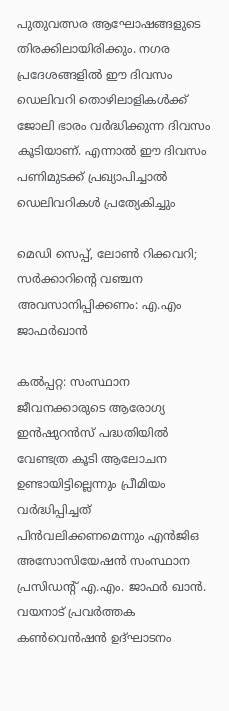പുതുവത്സര ആഘോഷങ്ങളുടെ തിരക്കിലായിരിക്കും. നഗര പ്രദേശങ്ങളിൽ ഈ ദിവസം ഡെലിവറി തൊഴിലാളികൾക്ക് ജോലി ഭാരം വർദ്ധിക്കുന്ന ദിവസം കൂടിയാണ്. എന്നാൽ ഈ ദിവസം പണിമുടക്ക് പ്രഖ്യാപിച്ചാൽ ഡെലിവറികൾ പ്രത്യേകിച്ചും

മെഡി സെപ്പ്, ലോൺ റിക്കവറി; സർക്കാറിന്റെ വഞ്ചന അവസാനിപ്പിക്കണം: എ.എം ജാഫർഖാൻ

കൽപ്പറ്റ: സംസ്ഥാന ജീവനക്കാരുടെ ആരോഗ്യ ഇൻഷുറൻസ് പദ്ധതിയിൽ വേണ്ടത്ര കൂടി ആലോചന ഉണ്ടായിട്ടില്ലെന്നും പ്രീമിയം വർദ്ധിപ്പിച്ചത് പിൻവലിക്കണമെന്നും എൻജിഒ അസോസിയേഷൻ സംസ്ഥാന പ്രസിഡന്റ് എ.എം. ജാഫർ ഖാൻ. വയനാട് പ്രവർത്തക കൺവെൻഷൻ ഉദ്ഘാടനം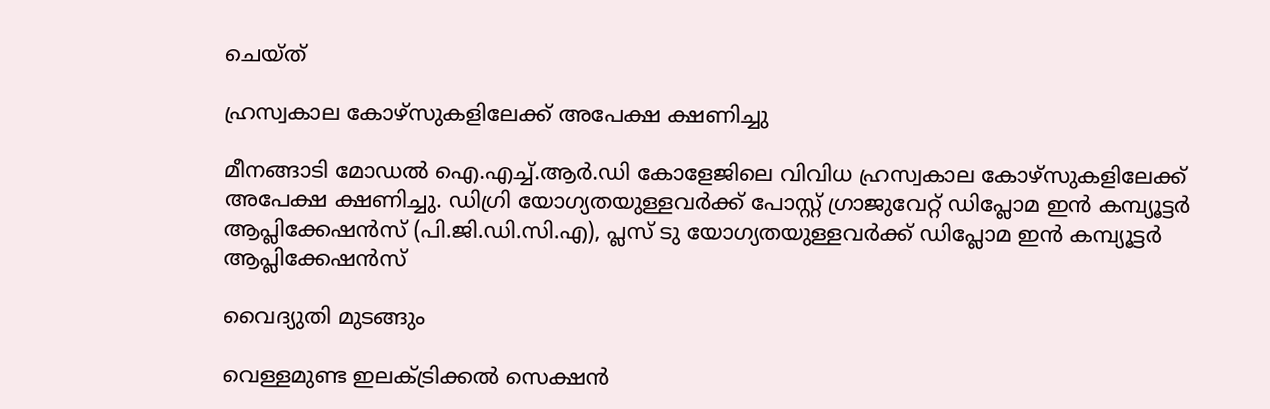ചെയ്ത്

ഹ്രസ്വകാല കോഴ്സുകളിലേക്ക് അപേക്ഷ ക്ഷണിച്ചു

മീനങ്ങാടി മോഡൽ ഐ.എച്ച്.ആർ.ഡി കോളേജിലെ വിവിധ ഹ്രസ്വകാല കോഴ്സുകളിലേക്ക് അപേക്ഷ ക്ഷണിച്ചു. ഡിഗ്രി യോഗ്യതയുള്ളവർക്ക് പോസ്റ്റ് ഗ്രാജുവേറ്റ് ഡിപ്ലോമ ഇൻ കമ്പ്യൂട്ടർ ആപ്ലിക്കേഷൻസ് (പി.ജി.ഡി.സി.എ), പ്ലസ് ടു യോഗ്യതയുള്ളവർക്ക് ഡിപ്ലോമ ഇൻ കമ്പ്യൂട്ടർ ആപ്ലിക്കേഷൻസ്

വൈദ്യുതി മുടങ്ങും

വെള്ളമുണ്ട ഇലക്ട്രിക്കല്‍ സെക്ഷന്‍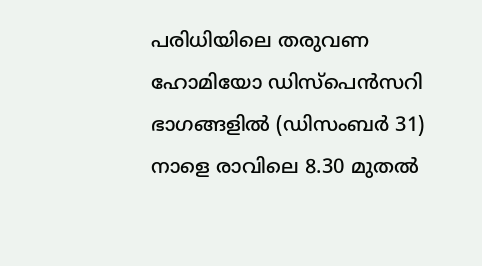പരിധിയിലെ തരുവണ ഹോമിയോ ഡിസ്പെന്‍സറി ഭാഗങ്ങളില്‍ (ഡിസംബര്‍ 31) നാളെ രാവിലെ 8.30 മുതല്‍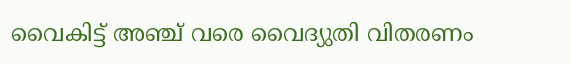വൈകിട്ട് അഞ്ച് വരെ വൈദ്യുതി വിതരണം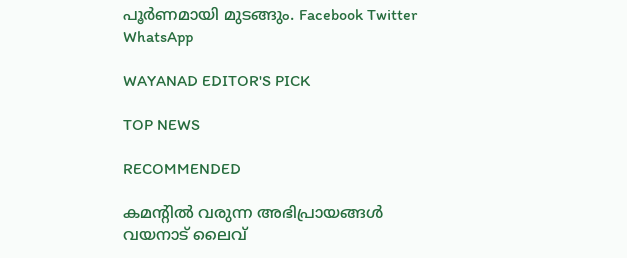പൂര്‍ണമായി മുടങ്ങും. Facebook Twitter WhatsApp

WAYANAD EDITOR'S PICK

TOP NEWS

RECOMMENDED

കമന്റിൽ വരുന്ന അഭിപ്രായങ്ങൾ വയനാട് ലൈവ്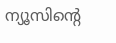ന്യൂസിന്റെ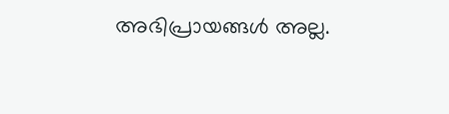അഭിപ്രായങ്ങൾ അല്ല.